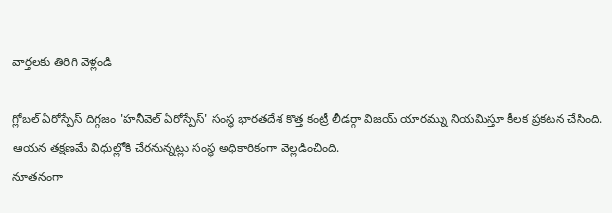వార్తలకు తిరిగి వెళ్లండి

గ్లోబల్ ఏరోస్పేస్ దిగ్గజం 'హనీవెల్ ఏరోస్పేస్' సంస్థ భారతదేశ కొత్త కంట్రీ లీడర్గా విజయ్ యారమ్ను నియమిస్తూ కీలక ప్రకటన చేసింది. ఆయన తక్షణమే విధుల్లోకి చేరనున్నట్లు సంస్థ అధికారికంగా వెల్లడించింది.
నూతనంగా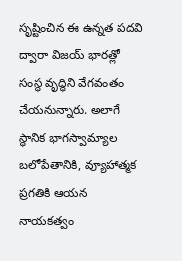సృష్టించిన ఈ ఉన్నత పదవి ద్వారా విజయ్ భారత్లో సంస్థ వృద్ధిని వేగవంతం చేయనున్నారు. అలాగే స్థానిక భాగస్వామ్యాల బలోపేతానికి, వ్యూహాత్మక ప్రగతికి ఆయన నాయకత్వం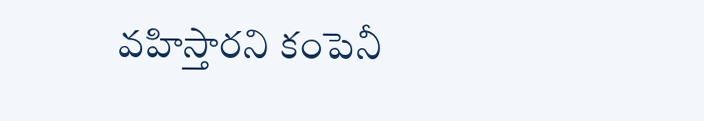వహిస్తారని కంపెనీ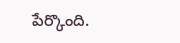పేర్కొంది.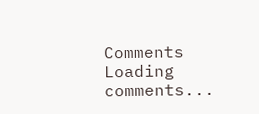Comments
Loading comments...